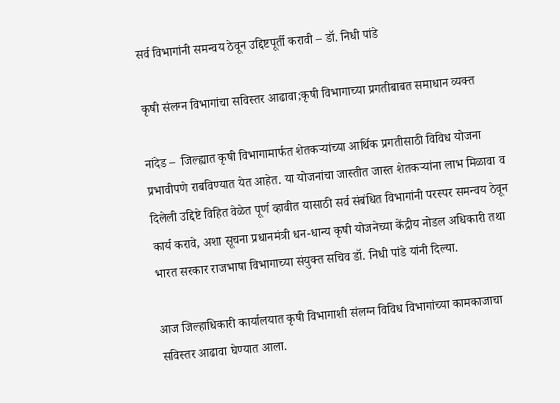सर्व विभागांनी समन्वय ठेवून उद्दिष्टपूर्ती करावी – डॉ. निधी पांडे

कृषी संलग्न विभागांचा सविस्तर आढावा;कृषी विभागाच्या प्रगतीबाबत समाधान व्यक्त

नांदेड –  जिल्ह्यात कृषी विभागामार्फत शेतकऱ्यांच्या आर्थिक प्रगतीसाठी विविध योजना प्रभावीपणे राबविण्यात येत आहेत. या योजनांचा जास्तीत जास्त शेतकऱ्यांना लाभ मिळावा व दिलेली उद्दिष्टे विहित वेळेत पूर्ण व्हावीत यासाठी सर्व संबंधित विभागांनी परस्पर समन्वय ठेवून कार्य करावे, अशा सूचना प्रधानमंत्री धन-धान्य कृषी योजनेच्या केंद्रीय नोडल अधिकारी तथा भारत सरकार राजभाषा विभागाच्या संयुक्त सचिव डॉ. निधी पांडे यांनी दिल्या.

आज जिल्हाधिकारी कार्यालयात कृषी विभागाशी संलग्न विविध विभागांच्या कामकाजाचा सविस्तर आढावा घेण्यात आला.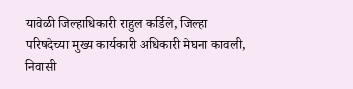यावेळी जिल्हाधिकारी राहुल कर्डिले, जिल्हा परिषदेच्या मुख्य कार्यकारी अधिकारी मेघना कावली, निवासी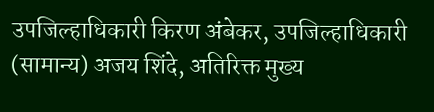उपजिल्हाधिकारी किरण अंबेकर, उपजिल्हाधिकारी (सामान्य) अजय शिंदे, अतिरिक्त मुख्य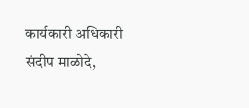कार्यकारी अधिकारी संदीप माळोदे,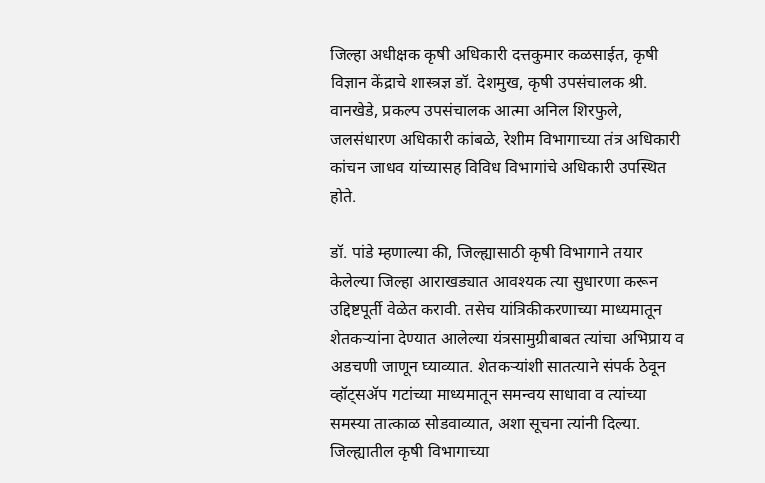जिल्हा अधीक्षक कृषी अधिकारी दत्तकुमार कळसाईत, कृषी विज्ञान केंद्राचे शास्त्रज्ञ डॉ. देशमुख, कृषी उपसंचालक श्री. वानखेडे, प्रकल्प उपसंचालक आत्मा अनिल शिरफुले, जलसंधारण अधिकारी कांबळे, रेशीम विभागाच्या तंत्र अधिकारी कांचन जाधव यांच्यासह विविध विभागांचे अधिकारी उपस्थित होते.

डॉ. पांडे म्हणाल्या की, जिल्ह्यासाठी कृषी विभागाने तयार केलेल्या जिल्हा आराखड्यात आवश्यक त्या सुधारणा करून उद्दिष्टपूर्ती वेळेत करावी. तसेच यांत्रिकीकरणाच्या माध्यमातून शेतकऱ्यांना देण्यात आलेल्या यंत्रसामुग्रीबाबत त्यांचा अभिप्राय व अडचणी जाणून घ्याव्यात. शेतकऱ्यांशी सातत्याने संपर्क ठेवून व्हॉट्सॲप गटांच्या माध्यमातून समन्वय साधावा व त्यांच्या समस्या तात्काळ सोडवाव्यात, अशा सूचना त्यांनी दिल्या. जिल्ह्यातील कृषी विभागाच्या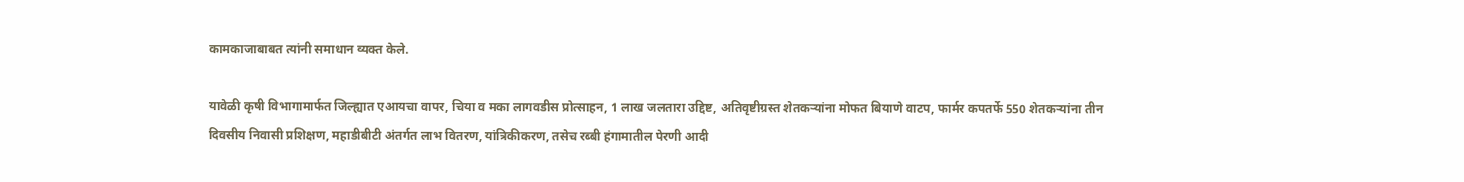कामकाजाबाबत त्यांनी समाधान व्यक्त केले.

यावेळी कृषी विभागामार्फत जिल्ह्यात एआयचा वापर, चिया व मका लागवडीस प्रोत्साहन, 1 लाख जलतारा उद्दिष्ट, अतिवृष्टीग्रस्त शेतकऱ्यांना मोफत बियाणे वाटप, फार्मर कपतर्फे 550 शेतकऱ्यांना तीन दिवसीय निवासी प्रशिक्षण, महाडीबीटी अंतर्गत लाभ वितरण, यांत्रिकीकरण, तसेच रब्बी हंगामातील पेरणी आदी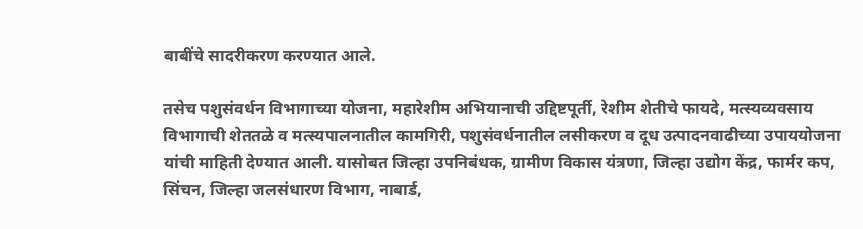बाबींचे सादरीकरण करण्यात आले.

तसेच पशुसंवर्धन विभागाच्या योजना, महारेशीम अभियानाची उद्दिष्टपूर्ती, रेशीम शेतीचे फायदे, मत्स्यव्यवसाय विभागाची शेततळे व मत्स्यपालनातील कामगिरी, पशुसंवर्धनातील लसीकरण व दूध उत्पादनवाढीच्या उपाययोजना यांची माहिती देण्यात आली. यासोबत जिल्हा उपनिबंधक, ग्रामीण विकास यंत्रणा, जिल्हा उद्योग केंद्र, फार्मर कप, सिंचन, जिल्हा जलसंधारण विभाग, नाबार्ड,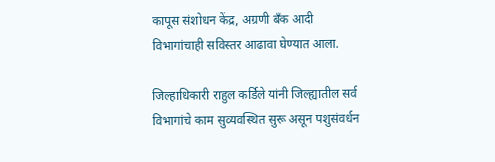कापूस संशोधन केंद्र, अग्रणी बँक आदी विभागांचाही सविस्तर आढावा घेण्यात आला.

जिल्हाधिकारी राहुल कर्डिले यांनी जिल्ह्यातील सर्व विभागांचे काम सुव्यवस्थित सुरू असून पशुसंवर्धन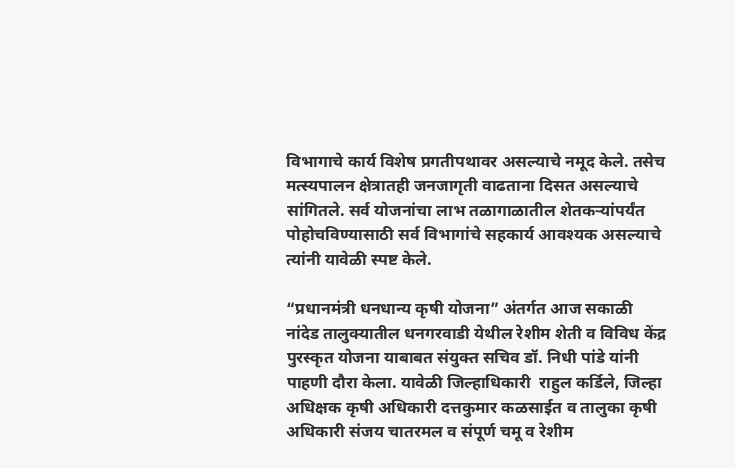विभागाचे कार्य विशेष प्रगतीपथावर असल्याचे नमूद केले. तसेच मत्स्यपालन क्षेत्रातही जनजागृती वाढताना दिसत असल्याचे सांगितले. सर्व योजनांचा लाभ तळागाळातील शेतकऱ्यांपर्यंत पोहोचविण्यासाठी सर्व विभागांचे सहकार्य आवश्यक असल्याचे त्यांनी यावेळी स्पष्ट केले.

“प्रधानमंत्री धनधान्य कृषी योजना” अंतर्गत आज सकाळी नांदेड तालुक्यातील धनगरवाडी येथील रेशीम शेती व विविध केंद्र पुरस्कृत योजना याबाबत संयुक्त सचिव डॉ. निधी पांडे यांनी पाहणी दौरा केला. यावेळी जिल्हाधिकारी  राहुल कर्डिले, जिल्हा अधिक्षक कृषी अधिकारी दत्तकुमार कळसाईत व तालुका कृषी अधिकारी संजय चातरमल व संपूर्ण चमू व रेशीम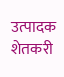उत्पादक शेतकरी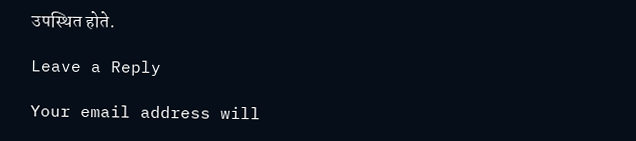उपस्थित होते.

Leave a Reply

Your email address will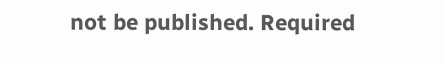not be published. Required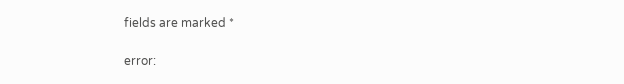fields are marked *

error: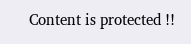Content is protected !!